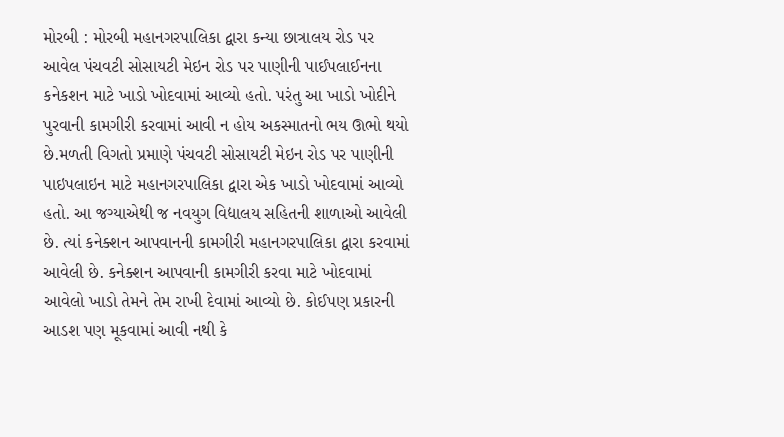મોરબી : મોરબી મહાનગરપાલિકા દ્વારા કન્યા છાત્રાલય રોડ પર આવેલ પંચવટી સોસાયટી મેઇન રોડ પર પાણીની પાઈપલાઈનના કનેકશન માટે ખાડો ખોદવામાં આવ્યો હતો. પરંતુ આ ખાડો ખોદીને પુરવાની કામગીરી કરવામાં આવી ન હોય અકસ્માતનો ભય ઊભો થયો છે.મળતી વિગતો પ્રમાણે પંચવટી સોસાયટી મેઇન રોડ પર પાણીની પાઇપલાઇન માટે મહાનગરપાલિકા દ્વારા એક ખાડો ખોદવામાં આવ્યો હતો. આ જગ્યાએથી જ નવયુગ વિદ્યાલય સહિતની શાળાઓ આવેલી છે. ત્યાં કનેક્શન આપવાનની કામગીરી મહાનગરપાલિકા દ્વારા કરવામાં આવેલી છે. કનેક્શન આપવાની કામગીરી કરવા માટે ખોદવામાં આવેલો ખાડો તેમને તેમ રાખી દેવામાં આવ્યો છે. કોઈપણ પ્રકારની આડશ પણ મૂકવામાં આવી નથી કે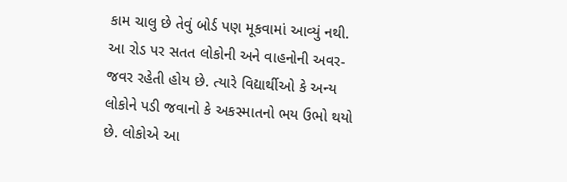કામ ચાલુ છે તેવું બોર્ડ પણ મૂકવામાં આવ્યું નથી. આ રોડ પર સતત લોકોની અને વાહનોની અવર-જવર રહેતી હોય છે. ત્યારે વિદ્યાર્થીઓ કે અન્ય લોકોને પડી જવાનો કે અકસ્માતનો ભય ઉભો થયો છે. લોકોએ આ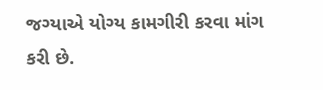જગ્યાએ યોગ્ય કામગીરી કરવા માંગ કરી છે.